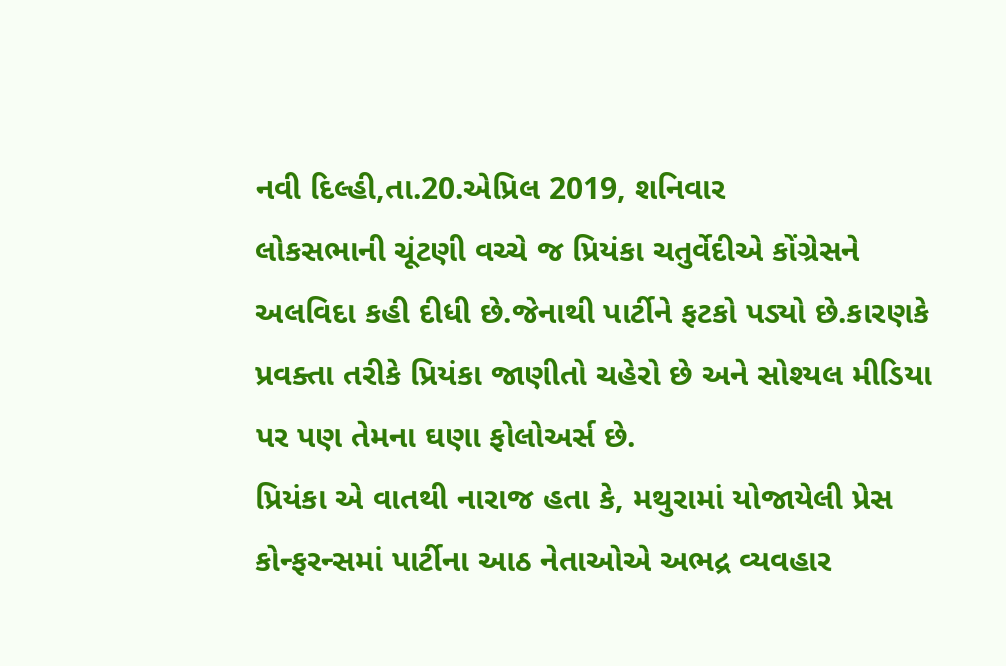નવી દિલ્હી,તા.20.એપ્રિલ 2019, શનિવાર
લોકસભાની ચૂંટણી વચ્ચે જ પ્રિયંકા ચતુર્વેદીએ કોંગ્રેસને અલવિદા કહી દીધી છે.જેનાથી પાર્ટીને ફટકો પડ્યો છે.કારણકે પ્રવક્તા તરીકે પ્રિયંકા જાણીતો ચહેરો છે અને સોશ્યલ મીડિયા પર પણ તેમના ઘણા ફોલોઅર્સ છે.
પ્રિયંકા એ વાતથી નારાજ હતા કે, મથુરામાં યોજાયેલી પ્રેસ કોન્ફરન્સમાં પાર્ટીના આઠ નેતાઓએ અભદ્ર વ્યવહાર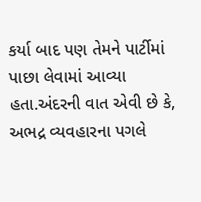કર્યા બાદ પણ તેમને પાર્ટીમાં પાછા લેવામાં આવ્યા હતા.અંદરની વાત એવી છે કે, અભદ્ર વ્યવહારના પગલે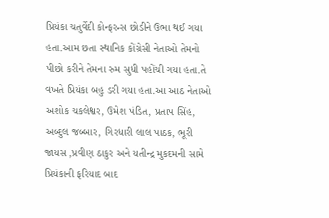પ્રિયંકા ચતુર્વેદી કોન્ફરન્સ છોડીને ઉભા થઈ ગયા હતા.આમ છતા સ્થાનિક કોંગ્રેસી નેતાઓ તેમનો પીછો કરીને તેમના રુમ સુધી પહોંચી ગયા હતા.તે વખતે પ્રિયંકા બહુ ડરી ગયા હતા.આ આઠ નેતાઓ અશોક ચકલેશ્વર, ઉમેશ પંડિત, પ્રતાપ સિંહ, અબ્દુલ જબ્બાર, ગિરધારી લાલ પાઠક, ભૂરી જાયસ ,પ્રવીણ ઠાકુર અને યતીન્દ્ર મુકદમની સામે પ્રિયંકાની ફરિયાદ બાદ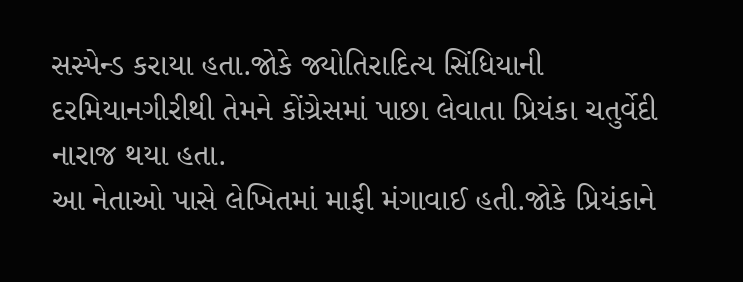સસ્પેન્ડ કરાયા હતા.જોકે જ્યોતિરાદિત્ય સિંધિયાની દરમિયાનગીરીથી તેમને કોંગ્રેસમાં પાછા લેવાતા પ્રિયંકા ચતુર્વેદી નારાજ થયા હતા.
આ નેતાઓ પાસે લેખિતમાં માફી મંગાવાઈ હતી.જોકે પ્રિયંકાને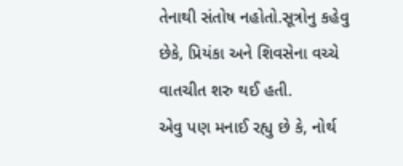તેનાથી સંતોષ નહોતો.સૂત્રોનુ કહેવુ છેકે, પ્રિયંકા અને શિવસેના વચ્ચે વાતચીત શરુ થઈ હતી.
એવુ પણ મનાઈ રહ્યુ છે કે, નોર્થ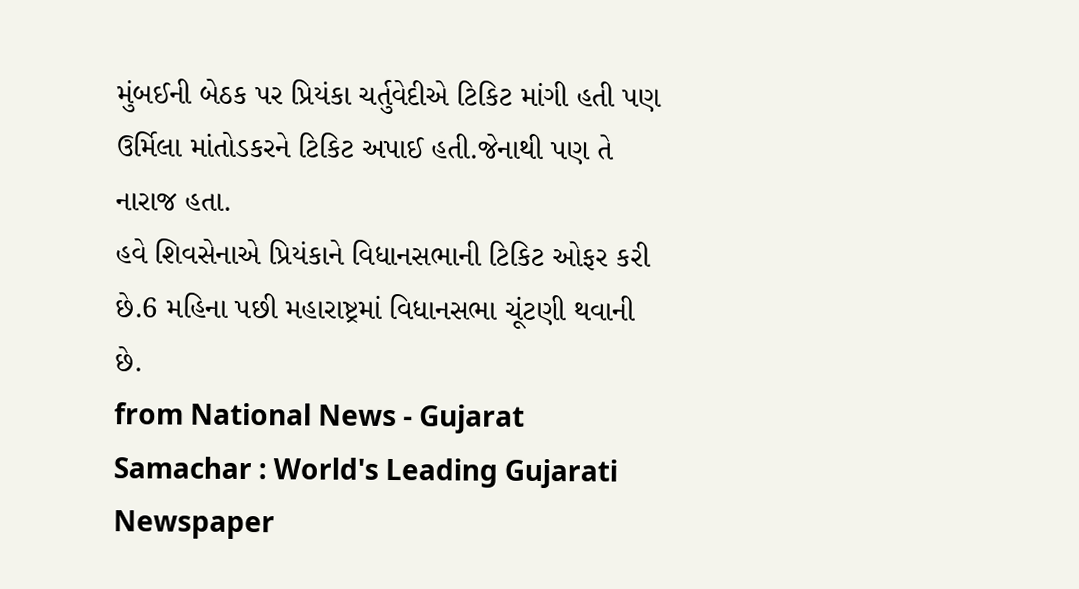મુંબઈની બેઠક પર પ્રિયંકા ચર્તુવેદીએ ટિકિટ માંગી હતી પણ ઉર્મિલા માંતોડકરને ટિકિટ અપાઈ હતી.જેનાથી પણ તે નારાજ હતા.
હવે શિવસેનાએ પ્રિયંકાને વિધાનસભાની ટિકિટ ઓફર કરી છે.6 મહિના પછી મહારાષ્ટ્રમાં વિધાનસભા ચૂંટણી થવાની છે.
from National News - Gujarat Samachar : World's Leading Gujarati Newspaper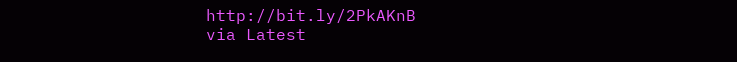http://bit.ly/2PkAKnB
via Latest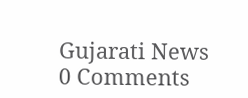Gujarati News
0 Comments